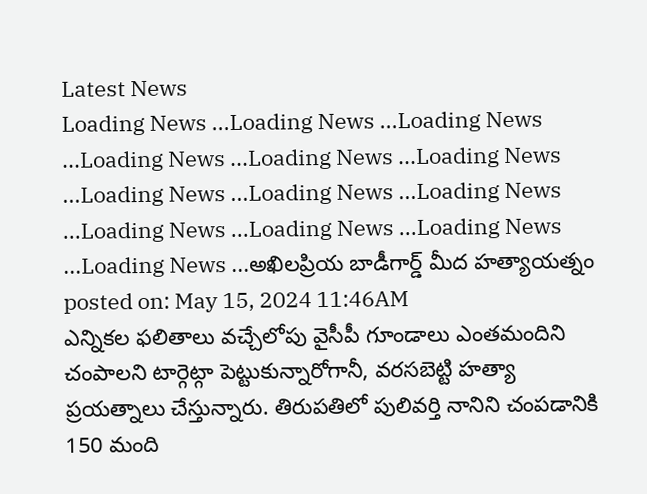Latest News
Loading News ...Loading News ...Loading News ...Loading News ...Loading News ...Loading News ...Loading News ...Loading News ...Loading News ...Loading News ...Loading News ...Loading News ...Loading News ...అఖిలప్రియ బాడీగార్డ్ మీద హత్యాయత్నం
posted on: May 15, 2024 11:46AM
ఎన్నికల ఫలితాలు వచ్చేలోపు వైసీపీ గూండాలు ఎంతమందిని చంపాలని టార్గెట్గా పెట్టుకున్నారోగానీ, వరసబెట్టి హత్యా ప్రయత్నాలు చేస్తున్నారు. తిరుపతిలో పులివర్తి నానిని చంపడానికి 150 మంది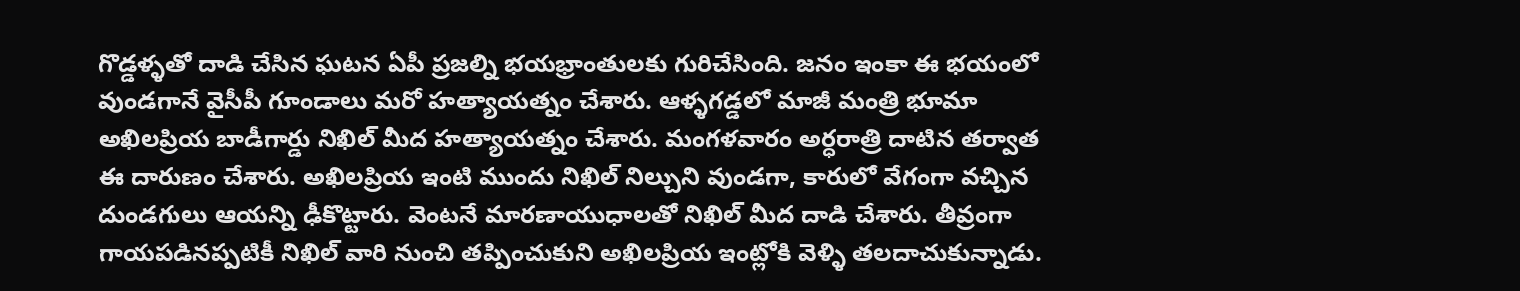గొడ్డళ్ళతో దాడి చేసిన ఘటన ఏపీ ప్రజల్ని భయభ్రాంతులకు గురిచేసింది. జనం ఇంకా ఈ భయంలో వుండగానే వైసీపీ గూండాలు మరో హత్యాయత్నం చేశారు. ఆళ్ళగడ్డలో మాజీ మంత్రి భూమా అఖిలప్రియ బాడీగార్డు నిఖిల్ మీద హత్యాయత్నం చేశారు. మంగళవారం అర్ధరాత్రి దాటిన తర్వాత ఈ దారుణం చేశారు. అఖిలప్రియ ఇంటి ముందు నిఖిల్ నిల్చుని వుండగా, కారులో వేగంగా వచ్చిన దుండగులు ఆయన్ని ఢీకొట్టారు. వెంటనే మారణాయుధాలతో నిఖిల్ మీద దాడి చేశారు. తీవ్రంగా గాయపడినప్పటికీ నిఖిల్ వారి నుంచి తప్పించుకుని అఖిలప్రియ ఇంట్లోకి వెళ్ళి తలదాచుకున్నాడు.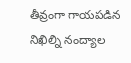తీవ్రంగా గాయపడిన నిఖిల్ని నంద్యాల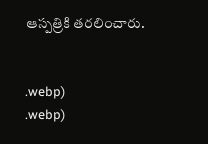ఆస్పత్రికి తరలించారు.


.webp)
.webp)